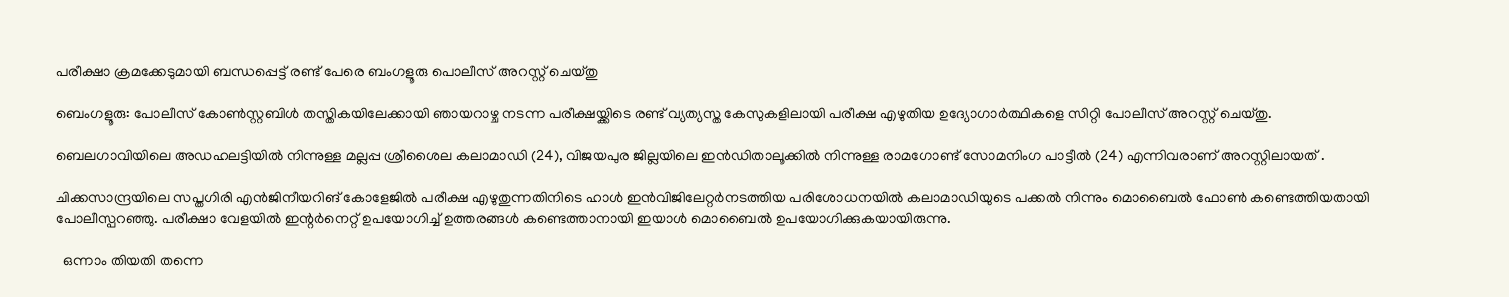പരീക്ഷാ ക്രമക്കേടുമായി ബന്ധപ്പെട്ട് രണ്ട് പേരെ ബംഗളൂരു പൊലീസ് അറസ്റ്റ് ചെയ്തു

ബെംഗളൂരു: പോലീസ് കോൺസ്റ്റബിൾ തസ്തികയിലേക്കായി ഞായറാഴ്ച നടന്ന പരീക്ഷയ്ക്കിടെ രണ്ട് വ്യത്യസ്ത കേസുകളിലായി പരീക്ഷ എഴുതിയ ഉദ്യോഗാർത്ഥികളെ സിറ്റി പോലീസ് അറസ്റ്റ് ചെയ്തു.

ബെലഗാവിയിലെ അഡഹലട്ടിയിൽ നിന്നുള്ള മല്ലപ്പ ശ്രീശൈല കലാമാഡി (24), വിജയപുര ജില്ലയിലെ ഇൻഡിതാലൂക്കിൽ നിന്നുള്ള രാമഗോണ്ട് സോമനിംഗ പാട്ടീൽ (24) എന്നിവരാണ് അറസ്റ്റിലായത് .

ചിക്കസാന്ദ്രയിലെ സപ്തഗിരി എൻജിനീയറിങ് കോളേജിൽ പരീക്ഷ എഴുതുന്നതിനിടെ ഹാൾ ഇൻവിജിലേറ്റർനടത്തിയ പരിശോധനയിൽ കലാമാഡിയുടെ പക്കൽ നിന്നും മൊബൈൽ ഫോൺ കണ്ടെത്തിയതായി പോലീസ്പറഞ്ഞു. പരീക്ഷാ വേളയിൽ ഇന്റർനെറ്റ് ഉപയോഗിച്ച് ഉത്തരങ്ങൾ കണ്ടെത്താനായി ഇയാൾ മൊബൈൽ ഉപയോഗിക്കുകയായിരുന്നു.

  ഒന്നാം തിയതി തന്നെ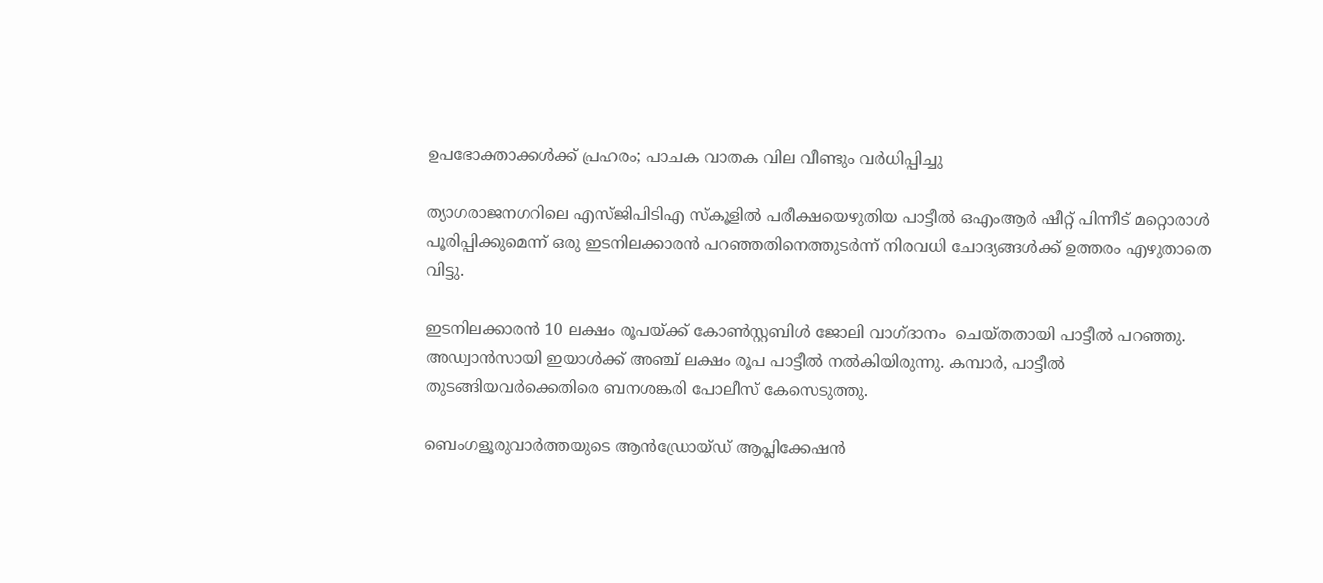ഉപഭോക്താക്കൾക്ക് പ്രഹരം; പാചക വാതക വില വീണ്ടും വര്‍ധിപ്പിച്ചു

ത്യാഗരാജനഗറിലെ എസ്‌ജിപിടിഎ സ്‌കൂളിൽ പരീക്ഷയെഴുതിയ പാട്ടീൽ ഒഎംആർ ഷീറ്റ് പിന്നീട് മറ്റൊരാൾ പൂരിപ്പിക്കുമെന്ന് ഒരു ഇടനിലക്കാരൻ പറഞ്ഞതിനെത്തുടർന്ന് നിരവധി ചോദ്യങ്ങൾക്ക് ഉത്തരം എഴുതാതെ വിട്ടു.

ഇടനിലക്കാരൻ 10 ലക്ഷം രൂപയ്ക്ക് കോൺസ്റ്റബിൾ ജോലി വാഗ്ദാനം  ചെയ്തതായി പാട്ടീൽ പറഞ്ഞു. അഡ്വാൻസായി ഇയാൾക്ക് അഞ്ച് ലക്ഷം രൂപ പാട്ടീൽ നൽകിയിരുന്നു. കമ്പാർ, പാട്ടീൽ തുടങ്ങിയവർക്കെതിരെ ബനശങ്കരി പോലീസ് കേസെടുത്തു.

ബെംഗളൂരുവാർത്തയുടെ ആൻഡ്രോയ്ഡ് ആപ്ലിക്കേഷൻ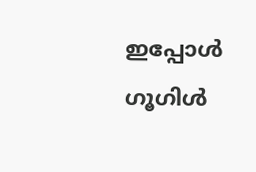ഇപ്പോൾ ഗൂഗിൾ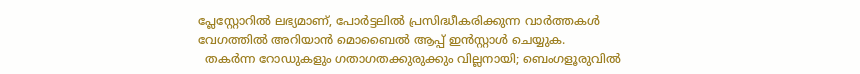പ്ലേസ്റ്റോറിൽ ലഭ്യമാണ്, പോർട്ടലിൽ പ്രസിദ്ധീകരിക്കുന്ന വാർത്തകൾ വേഗത്തിൽ അറിയാൻ മൊബൈൽ ആപ്പ് ഇൻസ്റ്റാൾ ചെയ്യുക.
  തകർന്ന റോഡുകളും ഗതാഗതക്കുരുക്കും വില്ലനായി; ബെംഗളൂരുവിൽ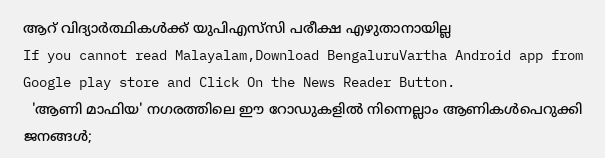ആറ് വിദ്യാർത്ഥികൾക്ക് യുപിഎസ്‌സി പരീക്ഷ എഴുതാനായില്ല
If you cannot read Malayalam,Download BengaluruVartha Android app from Google play store and Click On the News Reader Button.
  'ആണി മാഫിയ' നഗരത്തിലെ ഈ റോഡുകളിൽ നിന്നെല്ലാം ആണികൾപെറുക്കി ജനങ്ങൾ;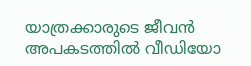യാത്രക്കാരുടെ ജീവൻ അപകടത്തിൽ വീഡിയോ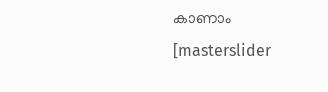കാണാം
[masterslider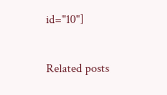id="10"]

Related posts